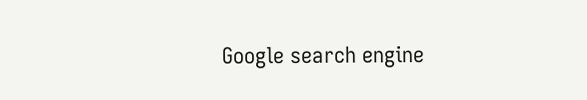Google search engine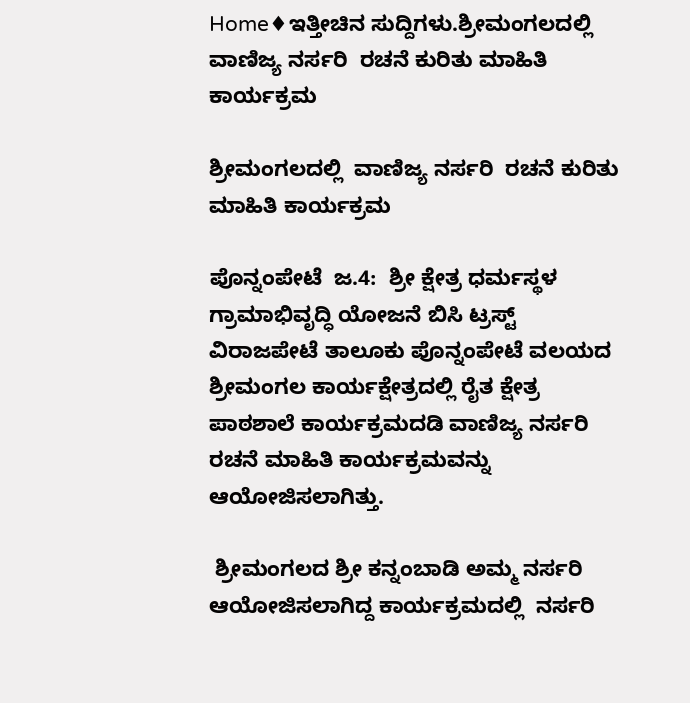Home♦ಇತ್ತೀಚಿನ ಸುದ್ದಿಗಳು.ಶ್ರೀಮಂಗಲದಲ್ಲಿ  ವಾಣಿಜ್ಯ ನರ್ಸರಿ  ರಚನೆ ಕುರಿತು ಮಾಹಿತಿ ಕಾರ್ಯಕ್ರಮ

ಶ್ರೀಮಂಗಲದಲ್ಲಿ  ವಾಣಿಜ್ಯ ನರ್ಸರಿ  ರಚನೆ ಕುರಿತು ಮಾಹಿತಿ ಕಾರ್ಯಕ್ರಮ

ಪೊನ್ನಂಪೇಟೆ  ಜ.4:  ಶ್ರೀ ಕ್ಷೇತ್ರ ಧರ್ಮಸ್ಥಳ ಗ್ರಾಮಾಭಿವೃದ್ಧಿ ಯೋಜನೆ ಬಿಸಿ ಟ್ರಸ್ಟ್ ವಿರಾಜಪೇಟೆ ತಾಲೂಕು ಪೊನ್ನಂಪೇಟೆ ವಲಯದ ಶ್ರೀಮಂಗಲ ಕಾರ್ಯಕ್ಷೇತ್ರದಲ್ಲಿ ರೈತ ಕ್ಷೇತ್ರ ಪಾಠಶಾಲೆ ಕಾರ್ಯಕ್ರಮದಡಿ ವಾಣಿಜ್ಯ ನರ್ಸರಿ  ರಚನೆ ಮಾಹಿತಿ ಕಾರ್ಯಕ್ರಮವನ್ನು ಆಯೋಜಿಸಲಾಗಿತ್ತು.

 ಶ್ರೀಮಂಗಲದ ಶ್ರೀ ಕನ್ನಂಬಾಡಿ ಅಮ್ಮ ನರ್ಸರಿ  ಆಯೋಜಿಸಲಾಗಿದ್ದ ಕಾರ್ಯಕ್ರಮದಲ್ಲಿ  ನರ್ಸರಿ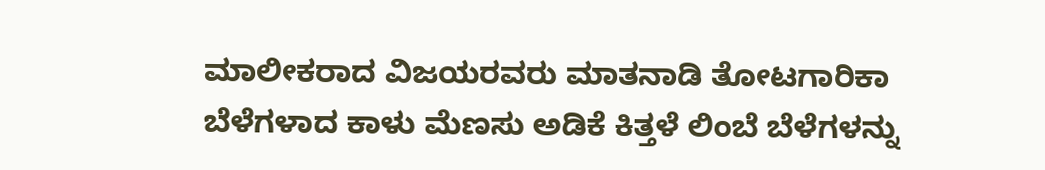ಮಾಲೀಕರಾದ ವಿಜಯರವರು ಮಾತನಾಡಿ ತೋಟಗಾರಿಕಾ ಬೆಳೆಗಳಾದ ಕಾಳು ಮೆಣಸು ಅಡಿಕೆ ಕಿತ್ತಳೆ ಲಿಂಬೆ ಬೆಳೆಗಳನ್ನು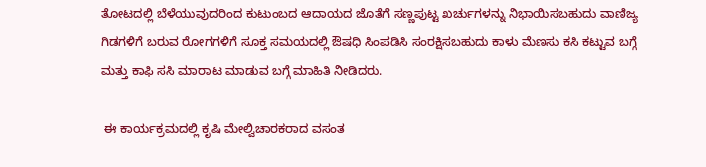ತೋಟದಲ್ಲಿ ಬೆಳೆಯುವುದರಿಂದ ಕುಟುಂಬದ ಆದಾಯದ ಜೊತೆಗೆ ಸಣ್ಣಪುಟ್ಟ ಖರ್ಚುಗಳನ್ನು ನಿಭಾಯಿಸಬಹುದು ವಾಣಿಜ್ಯ ಗಿಡಗಳಿಗೆ ಬರುವ ರೋಗಗಳಿಗೆ ಸೂಕ್ತ ಸಮಯದಲ್ಲಿ ಔಷಧಿ ಸಿಂಪಡಿಸಿ ಸಂರಕ್ಷಿಸಬಹುದು ಕಾಳು ಮೆಣಸು ಕಸಿ ಕಟ್ಟುವ ಬಗ್ಗೆ ಮತ್ತು ಕಾಫಿ ಸಸಿ ಮಾರಾಟ ಮಾಡುವ ಬಗ್ಗೆ ಮಾಹಿತಿ ನೀಡಿದರು.

 ಈ ಕಾರ್ಯಕ್ರಮದಲ್ಲಿ ಕೃಷಿ ಮೇಲ್ವಿಚಾರಕರಾದ ವಸಂತ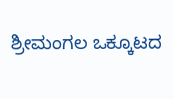ಶ್ರೀಮಂಗಲ ಒಕ್ಕೂಟದ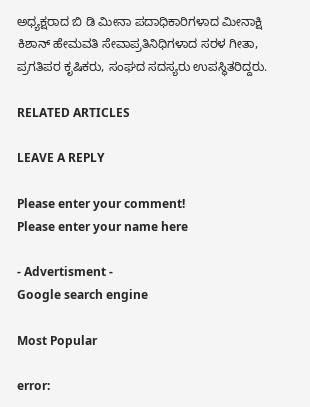ಅಧ್ಯಕ್ಷರಾದ ಬಿ ಡಿ ಮೀನಾ ಪದಾಧಿಕಾರಿಗಳಾದ ಮೀನಾಕ್ಷಿ ಕಿಶಾನ್ ಹೇಮವತಿ ಸೇವಾಪ್ರತಿನಿಧಿಗಳಾದ ಸರಳ ಗೀತಾ, ಪ್ರಗತಿಪರ ಕೃಷಿಕರು, ಸಂಘದ ಸದಸ್ಯರು ಉಪಸ್ಥಿತರಿದ್ದರು.

RELATED ARTICLES

LEAVE A REPLY

Please enter your comment!
Please enter your name here

- Advertisment -
Google search engine

Most Popular

error: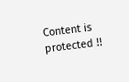Content is protected !!